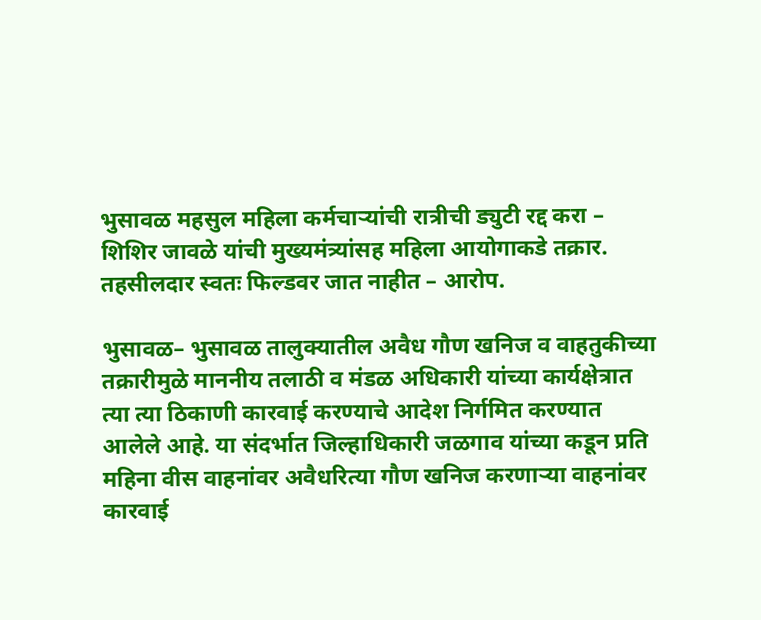भुसावळ महसुल महिला कर्मचाऱ्यांची रात्रीची ड्युटी रद्द करा – शिशिर जावळे यांची मुख्यमंत्र्यांसह महिला आयोगाकडे तक्रार. तहसीलदार स्वतः फिल्डवर जात नाहीत – आरोप.

भुसावळ– भुसावळ तालुक्यातील अवैध गौण खनिज व वाहतुकीच्या तक्रारीमुळे माननीय तलाठी व मंडळ अधिकारी यांच्या कार्यक्षेत्रात त्या त्या ठिकाणी कारवाई करण्याचे आदेश निर्गमित करण्यात आलेले आहे. या संदर्भात जिल्हाधिकारी जळगाव यांच्या कडून प्रति महिना वीस वाहनांवर अवैधरित्या गौण खनिज करणाऱ्या वाहनांवर कारवाई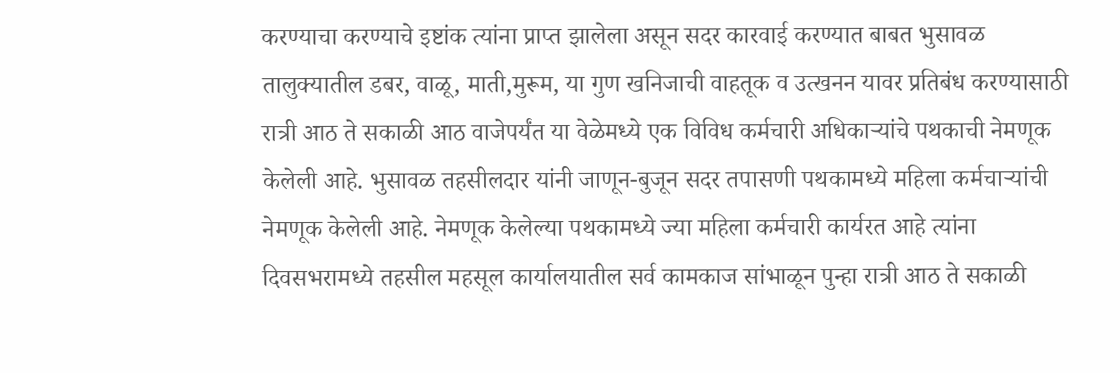करण्याचा करण्याचे इष्टांक त्यांना प्राप्त झालेला असून सदर कारवाई करण्यात बाबत भुसावळ तालुक्यातील डबर, वाळू, माती,मुरूम, या गुण खनिजाची वाहतूक व उत्खनन यावर प्रतिबंध करण्यासाठी रात्री आठ ते सकाळी आठ वाजेपर्यंत या वेळेमध्ये एक विविध कर्मचारी अधिकाऱ्यांचे पथकाची नेमणूक केलेली आहे. भुसावळ तहसीलदार यांनी जाणून-बुजून सदर तपासणी पथकामध्ये महिला कर्मचाऱ्यांची नेमणूक केलेली आहे. नेमणूक केलेल्या पथकामध्ये ज्या महिला कर्मचारी कार्यरत आहे त्यांना दिवसभरामध्ये तहसील महसूल कार्यालयातील सर्व कामकाज सांभाळून पुन्हा रात्री आठ ते सकाळी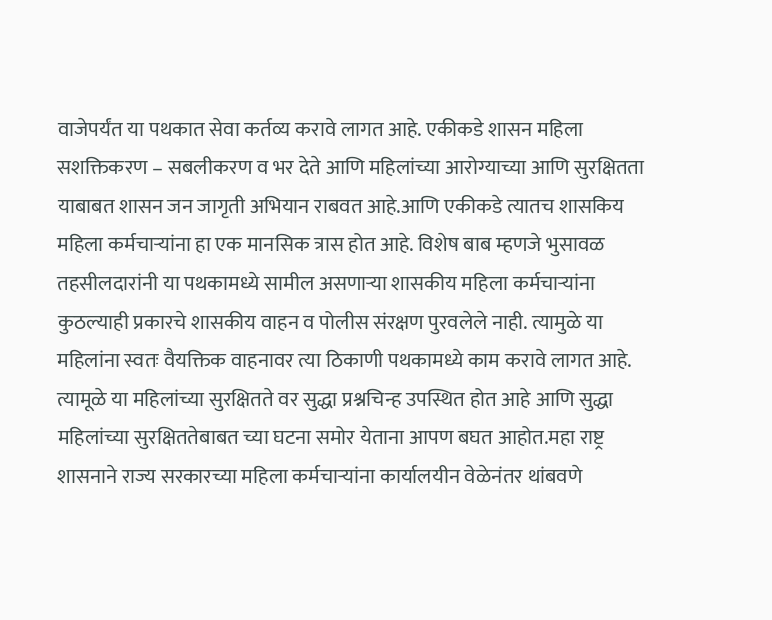वाजेपर्यंत या पथकात सेवा कर्तव्य करावे लागत आहे. एकीकडे शासन महिला सशक्तिकरण – सबलीकरण व भर देते आणि महिलांच्या आरोग्याच्या आणि सुरक्षितता याबाबत शासन जन जागृती अभियान राबवत आहे.आणि एकीकडे त्यातच शासकिय महिला कर्मचाऱ्यांना हा एक मानसिक त्रास होत आहे. विशेष बाब म्हणजे भुसावळ तहसीलदारांनी या पथकामध्ये सामील असणाऱ्या शासकीय महिला कर्मचाऱ्यांना कुठल्याही प्रकारचे शासकीय वाहन व पोलीस संरक्षण पुरवलेले नाही. त्यामुळे या महिलांना स्वतः वैयक्तिक वाहनावर त्या ठिकाणी पथकामध्ये काम करावे लागत आहे. त्यामूळे या महिलांच्या सुरक्षितते वर सुद्धा प्रश्नचिन्ह उपस्थित होत आहे आणि सुद्धा महिलांच्या सुरक्षिततेबाबत च्या घटना समोर येताना आपण बघत आहोत.महा राष्ट्र शासनाने राज्य सरकारच्या महिला कर्मचाऱ्यांना कार्यालयीन वेळेनंतर थांबवणे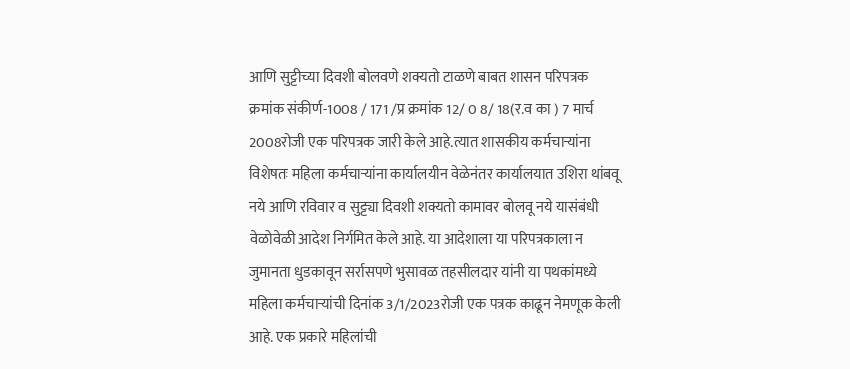आणि सुट्टीच्या दिवशी बोलवणे शक्यतो टाळणे बाबत शासन परिपत्रक क्रमांक संकीर्ण-1008 / 171 /प्र क्रमांक 12/ 0 8/ 18(र.व का ) 7 मार्च 2008रोजी एक परिपत्रक जारी केले आहे.त्यात शासकीय कर्मचाऱ्यांना विशेषतः महिला कर्मचाऱ्यांना कार्यालयीन वेळेनंतर कार्यालयात उशिरा थांबवू नये आणि रविवार व सुट्ट्या दिवशी शक्यतो कामावर बोलवू नये यासंबंधी वेळोवेळी आदेश निर्गमित केले आहे. या आदेशाला या परिपत्रकाला न जुमानता धुडकावून सर्रासपणे भुसावळ तहसीलदार यांनी या पथकांमध्ये महिला कर्मचाऱ्यांची दिनांक 3/1/2023रोजी एक पत्रक काढून नेमणूक केली आहे. एक प्रकारे महिलांची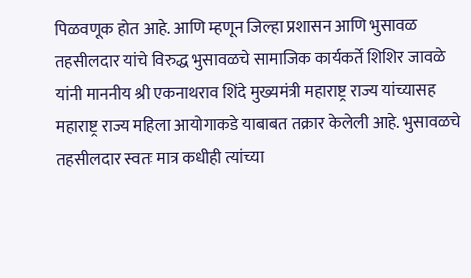पिळवणूक होत आहे. आणि म्हणून जिल्हा प्रशासन आणि भुसावळ तहसीलदार यांचे विरुद्ध भुसावळचे सामाजिक कार्यकर्ते शिशिर जावळे यांनी माननीय श्री एकनाथराव शिंदे मुख्यमंत्री महाराष्ट्र राज्य यांच्यासह महाराष्ट्र राज्य महिला आयोगाकडे याबाबत तक्रार केलेली आहे. भुसावळचे तहसीलदार स्वतः मात्र कधीही त्यांच्या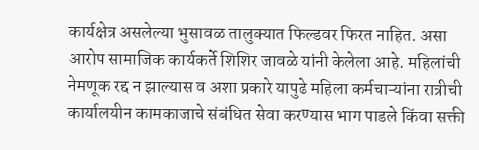कार्यक्षेत्र असलेल्या भुसावळ तालुक्यात फिल्डवर फिरत नाहित. असा आरोप सामाजिक कार्यकर्ते शिशिर जावळे यांनी केलेला आहे. महिलांची नेमणूक रद्द न झाल्यास व अशा प्रकारे यापुढे महिला कर्मचाऱ्यांना रात्रीची कार्यालयीन कामकाजाचे संबंधित सेवा करण्यास भाग पाडले किंवा सक्ती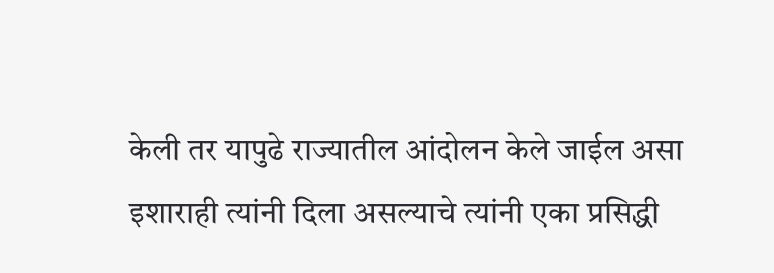केली तर यापुढे राज्यातील आंदोलन केले जाईल असा इशाराही त्यांनी दिला असल्याचे त्यांनी एका प्रसिद्धी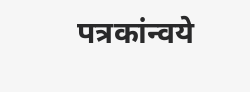पत्रकांन्वये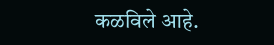कळविले आहे.